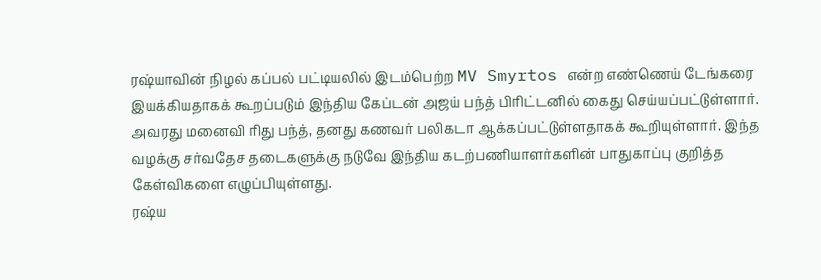ரஷ்யாவின் நிழல் கப்பல் பட்டியலில் இடம்பெற்ற MV Smyrtos என்ற எண்ணெய் டேங்கரை இயக்கியதாகக் கூறப்படும் இந்திய கேப்டன் அஜய் பந்த் பிரிட்டனில் கைது செய்யப்பட்டுள்ளார். அவரது மனைவி ரிது பந்த், தனது கணவர் பலிகடா ஆக்கப்பட்டுள்ளதாகக் கூறியுள்ளார். இந்த வழக்கு சர்வதேச தடைகளுக்கு நடுவே இந்திய கடற்பணியாளர்களின் பாதுகாப்பு குறித்த கேள்விகளை எழுப்பியுள்ளது.
ரஷ்ய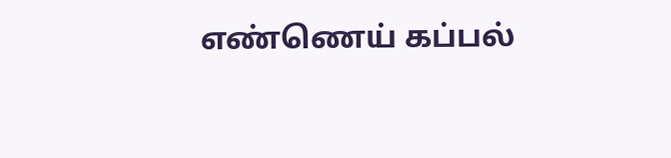எண்ணெய் கப்பல்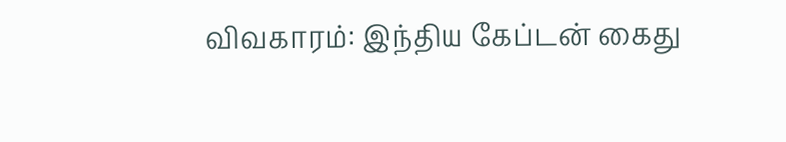விவகாரம்: இந்திய கேப்டன் கைது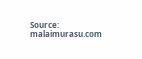Source: malaimurasu.com